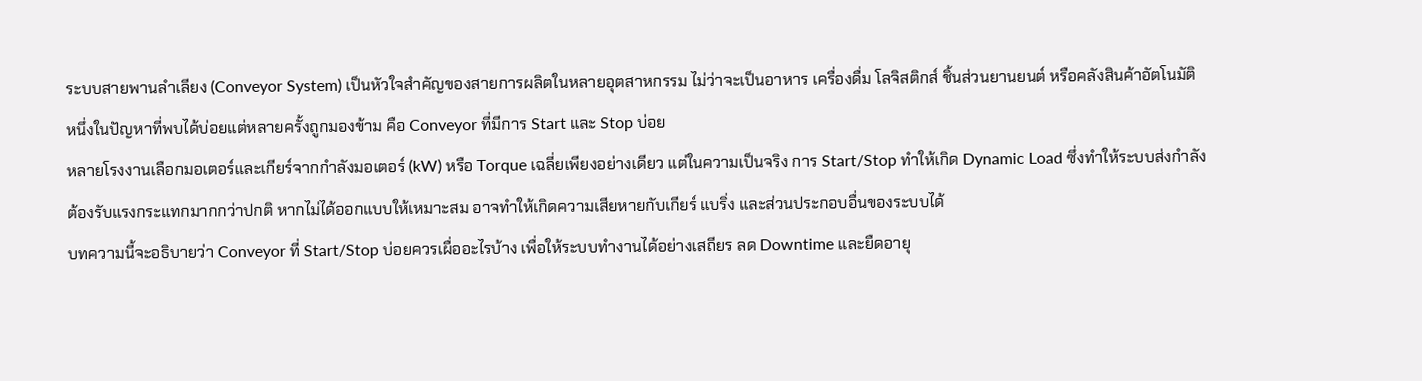ระบบสายพานลำเลียง (Conveyor System) เป็นหัวใจสำคัญของสายการผลิตในหลายอุตสาหกรรม ไม่ว่าจะเป็นอาหาร เครื่องดื่ม โลจิสติกส์ ชิ้นส่วนยานยนต์ หรือคลังสินค้าอัตโนมัติ หนึ่งในปัญหาที่พบได้บ่อยแต่หลายครั้งถูกมองข้าม คือ Conveyor ที่มีการ Start และ Stop บ่อย
หลายโรงงานเลือกมอเตอร์และเกียร์จากกำลังมอเตอร์ (kW) หรือ Torque เฉลี่ยเพียงอย่างเดียว แต่ในความเป็นจริง การ Start/Stop ทำให้เกิด Dynamic Load ซึ่งทำให้ระบบส่งกำลังต้องรับแรงกระแทกมากกว่าปกติ หากไม่ได้ออกแบบให้เหมาะสม อาจทำให้เกิดความเสียหายกับเกียร์ แบริ่ง และส่วนประกอบอื่นของระบบได้
บทความนี้จะอธิบายว่า Conveyor ที่ Start/Stop บ่อยควรเผื่ออะไรบ้าง เพื่อให้ระบบทำงานได้อย่างเสถียร ลด Downtime และยืดอายุ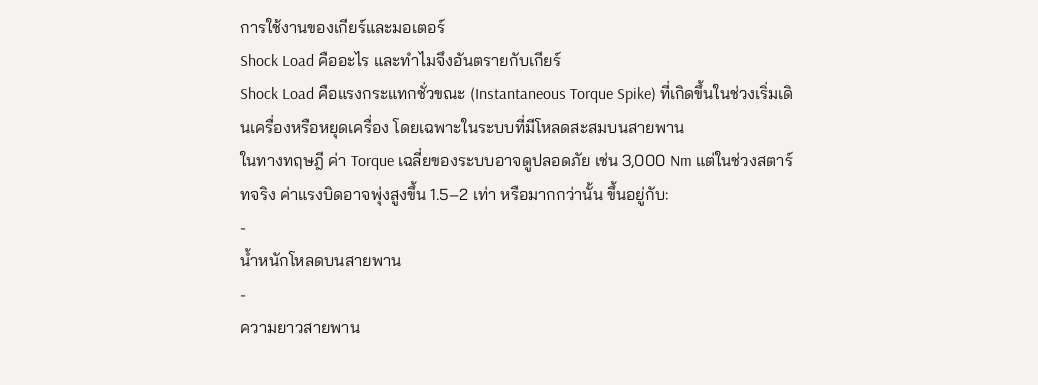การใช้งานของเกียร์และมอเตอร์
Shock Load คืออะไร และทำไมจึงอันตรายกับเกียร์
Shock Load คือแรงกระแทกชั่วขณะ (Instantaneous Torque Spike) ที่เกิดขึ้นในช่วงเริ่มเดินเครื่องหรือหยุดเครื่อง โดยเฉพาะในระบบที่มีโหลดสะสมบนสายพาน
ในทางทฤษฎี ค่า Torque เฉลี่ยของระบบอาจดูปลอดภัย เช่น 3,000 Nm แต่ในช่วงสตาร์ทจริง ค่าแรงบิดอาจพุ่งสูงขึ้น 1.5–2 เท่า หรือมากกว่านั้น ขึ้นอยู่กับ:
-
น้ำหนักโหลดบนสายพาน
-
ความยาวสายพาน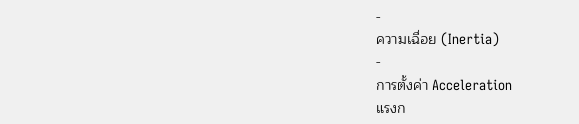-
ความเฉื่อย (Inertia)
-
การตั้งค่า Acceleration
แรงก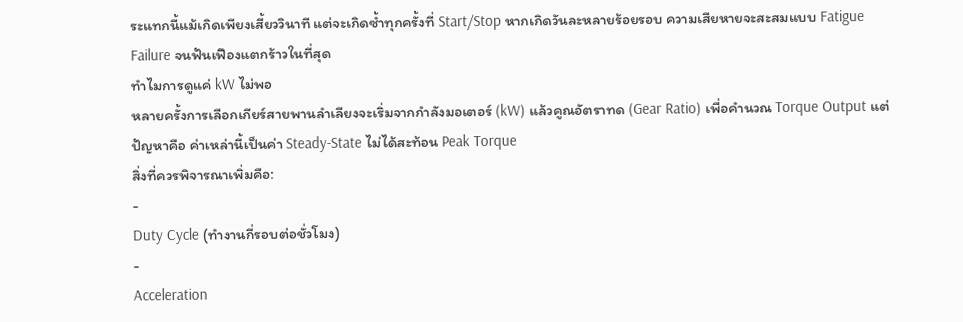ระแทกนี้แม้เกิดเพียงเสี้ยววินาที แต่จะเกิดซ้ำทุกครั้งที่ Start/Stop หากเกิดวันละหลายร้อยรอบ ความเสียหายจะสะสมแบบ Fatigue Failure จนฟันเฟืองแตกร้าวในที่สุด
ทำไมการดูแค่ kW ไม่พอ
หลายครั้งการเลือกเกียร์สายพานลำเลียงจะเริ่มจากกำลังมอเตอร์ (kW) แล้วคูณอัตราทด (Gear Ratio) เพื่อคำนวณ Torque Output แต่ปัญหาคือ ค่าเหล่านี้เป็นค่า Steady-State ไม่ได้สะท้อน Peak Torque
สิ่งที่ควรพิจารณาเพิ่มคือ:
-
Duty Cycle (ทำงานกี่รอบต่อชั่วโมง)
-
Acceleration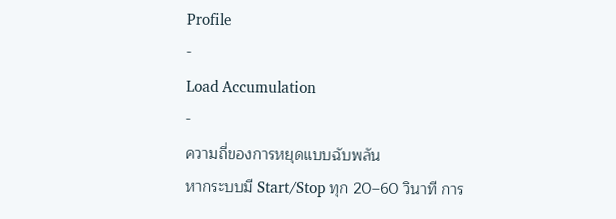Profile
-
Load Accumulation
-
ความถี่ของการหยุดแบบฉับพลัน
หากระบบมี Start/Stop ทุก 20–60 วินาที การ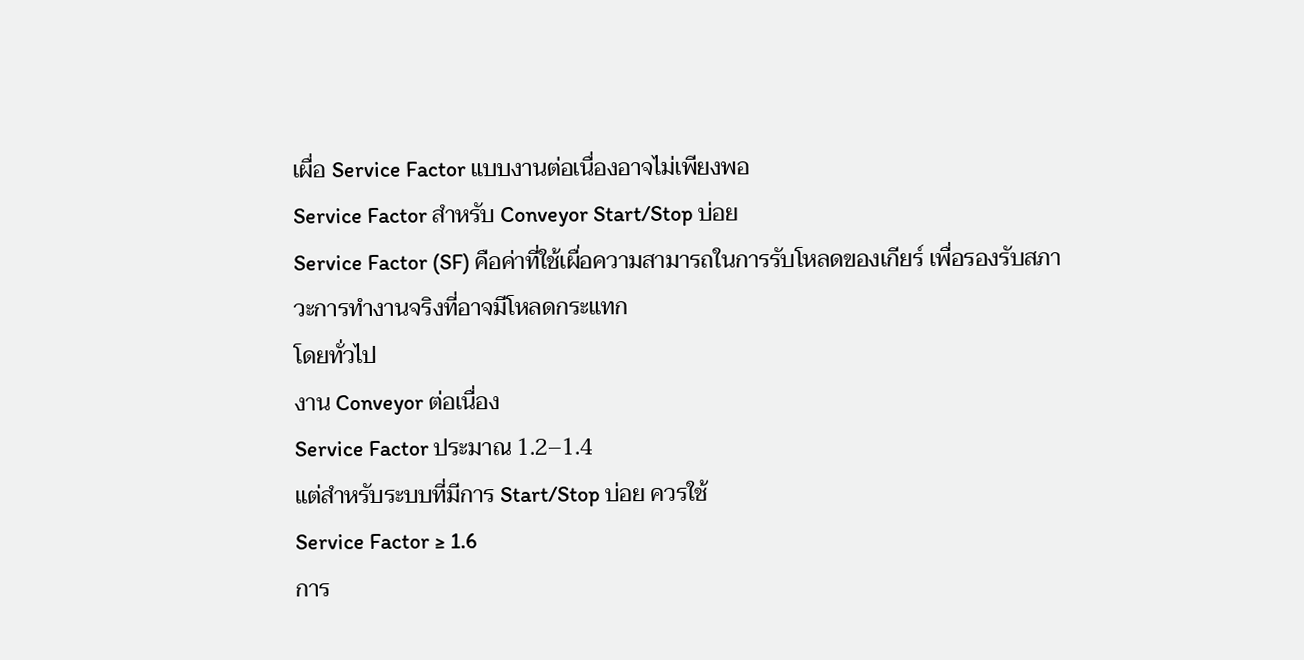เผื่อ Service Factor แบบงานต่อเนื่องอาจไม่เพียงพอ
Service Factor สำหรับ Conveyor Start/Stop บ่อย
Service Factor (SF) คือค่าที่ใช้เผื่อความสามารถในการรับโหลดของเกียร์ เพื่อรองรับสภาวะการทำงานจริงที่อาจมีโหลดกระแทก
โดยทั่วไป
งาน Conveyor ต่อเนื่อง
Service Factor ประมาณ 1.2–1.4
แต่สำหรับระบบที่มีการ Start/Stop บ่อย ควรใช้
Service Factor ≥ 1.6
การ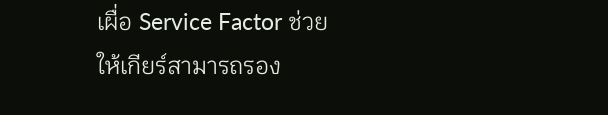เผื่อ Service Factor ช่วยให้เกียร์สามารถรอง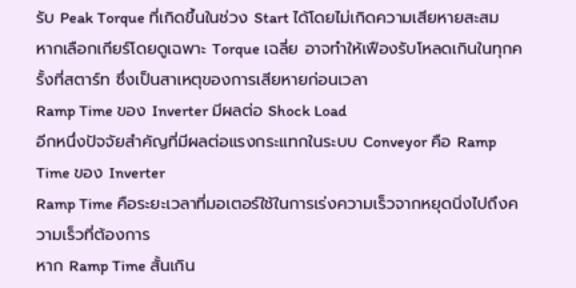รับ Peak Torque ที่เกิดขึ้นในช่วง Start ได้โดยไม่เกิดความเสียหายสะสม
หากเลือกเกียร์โดยดูเฉพาะ Torque เฉลี่ย อาจทำให้เฟืองรับโหลดเกินในทุกครั้งที่สตาร์ท ซึ่งเป็นสาเหตุของการเสียหายก่อนเวลา
Ramp Time ของ Inverter มีผลต่อ Shock Load
อีกหนึ่งปัจจัยสำคัญที่มีผลต่อแรงกระแทกในระบบ Conveyor คือ Ramp Time ของ Inverter
Ramp Time คือระยะเวลาที่มอเตอร์ใช้ในการเร่งความเร็วจากหยุดนิ่งไปถึงความเร็วที่ต้องการ
หาก Ramp Time สั้นเกิน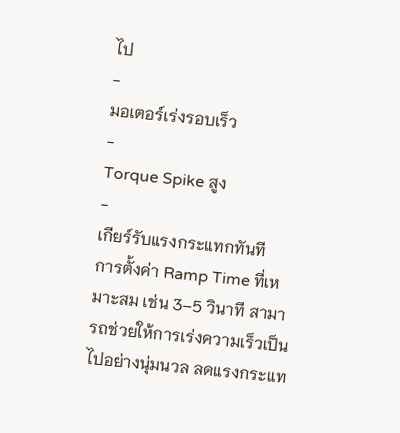ไป
-
มอเตอร์เร่งรอบเร็ว
-
Torque Spike สูง
-
เกียร์รับแรงกระแทกทันที
การตั้งค่า Ramp Time ที่เหมาะสม เช่น 3–5 วินาที สามารถช่วยให้การเร่งความเร็วเป็นไปอย่างนุ่มนวล ลดแรงกระแท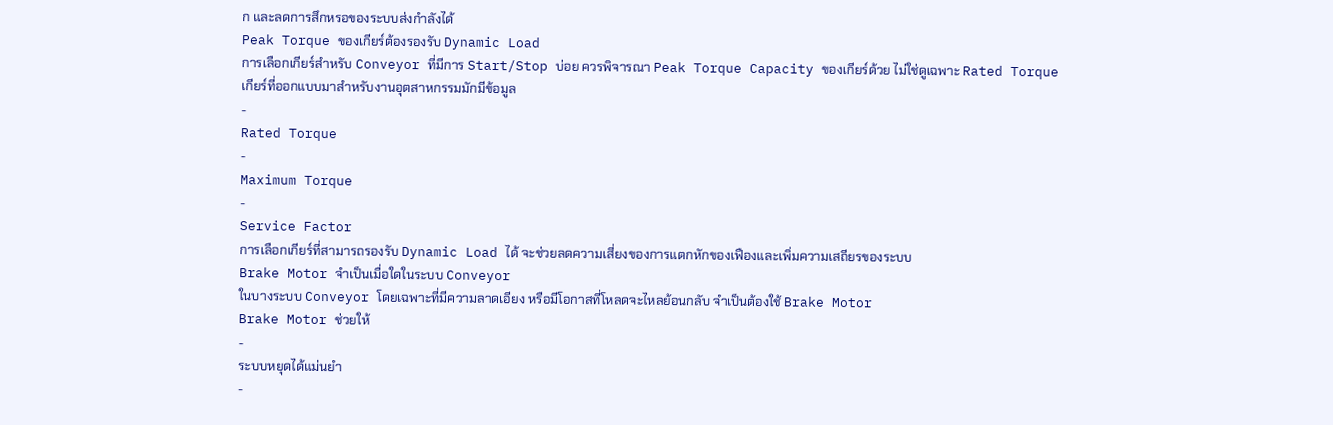ก และลดการสึกหรอของระบบส่งกำลังได้
Peak Torque ของเกียร์ต้องรองรับ Dynamic Load
การเลือกเกียร์สำหรับ Conveyor ที่มีการ Start/Stop บ่อย ควรพิจารณา Peak Torque Capacity ของเกียร์ด้วย ไม่ใช่ดูเฉพาะ Rated Torque
เกียร์ที่ออกแบบมาสำหรับงานอุตสาหกรรมมักมีข้อมูล
-
Rated Torque
-
Maximum Torque
-
Service Factor
การเลือกเกียร์ที่สามารถรองรับ Dynamic Load ได้ จะช่วยลดความเสี่ยงของการแตกหักของเฟืองและเพิ่มความเสถียรของระบบ
Brake Motor จำเป็นเมื่อใดในระบบ Conveyor
ในบางระบบ Conveyor โดยเฉพาะที่มีความลาดเอียง หรือมีโอกาสที่โหลดจะไหลย้อนกลับ จำเป็นต้องใช้ Brake Motor
Brake Motor ช่วยให้
-
ระบบหยุดได้แม่นยำ
-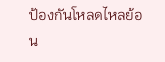ป้องกันโหลดไหลย้อน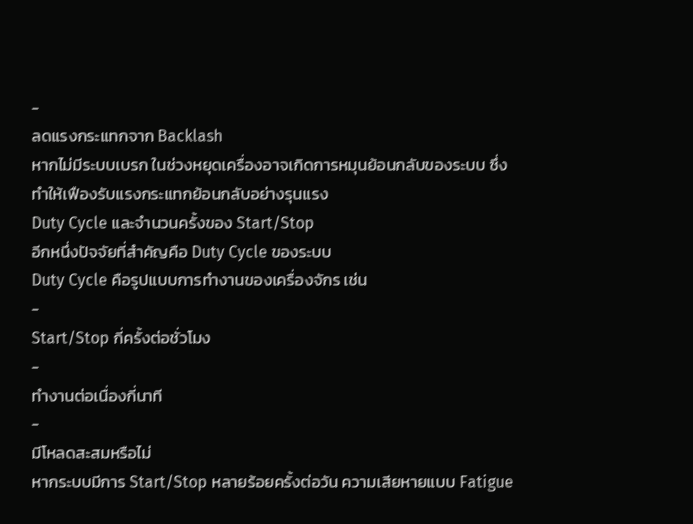-
ลดแรงกระแทกจาก Backlash
หากไม่มีระบบเบรก ในช่วงหยุดเครื่องอาจเกิดการหมุนย้อนกลับของระบบ ซึ่งทำให้เฟืองรับแรงกระแทกย้อนกลับอย่างรุนแรง
Duty Cycle และจำนวนครั้งของ Start/Stop
อีกหนึ่งปัจจัยที่สำคัญคือ Duty Cycle ของระบบ
Duty Cycle คือรูปแบบการทำงานของเครื่องจักร เช่น
-
Start/Stop กี่ครั้งต่อชั่วโมง
-
ทำงานต่อเนื่องกี่นาที
-
มีโหลดสะสมหรือไม่
หากระบบมีการ Start/Stop หลายร้อยครั้งต่อวัน ความเสียหายแบบ Fatigue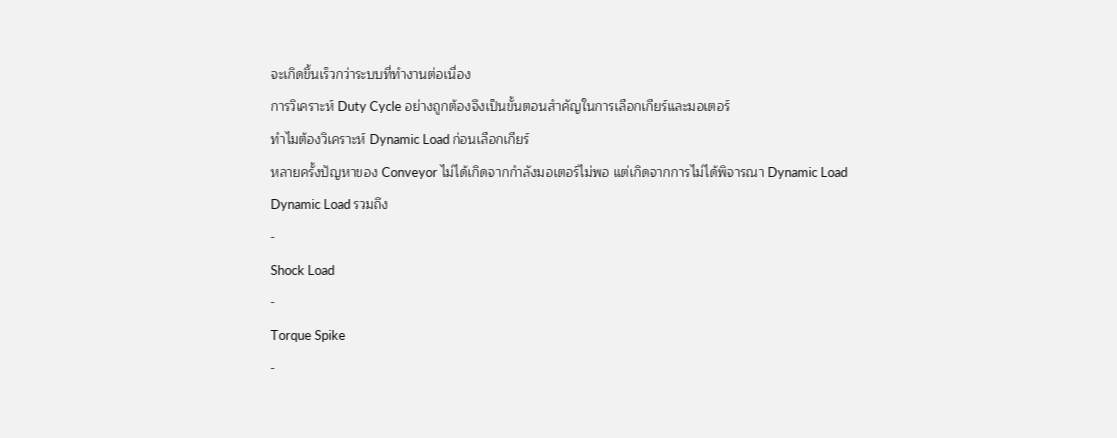จะเกิดขึ้นเร็วกว่าระบบที่ทำงานต่อเนื่อง
การวิเคราะห์ Duty Cycle อย่างถูกต้องจึงเป็นขั้นตอนสำคัญในการเลือกเกียร์และมอเตอร์
ทำไมต้องวิเคราะห์ Dynamic Load ก่อนเลือกเกียร์
หลายครั้งปัญหาของ Conveyor ไม่ได้เกิดจากกำลังมอเตอร์ไม่พอ แต่เกิดจากการไม่ได้พิจารณา Dynamic Load
Dynamic Load รวมถึง
-
Shock Load
-
Torque Spike
-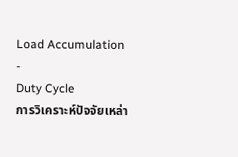Load Accumulation
-
Duty Cycle
การวิเคราะห์ปัจจัยเหล่า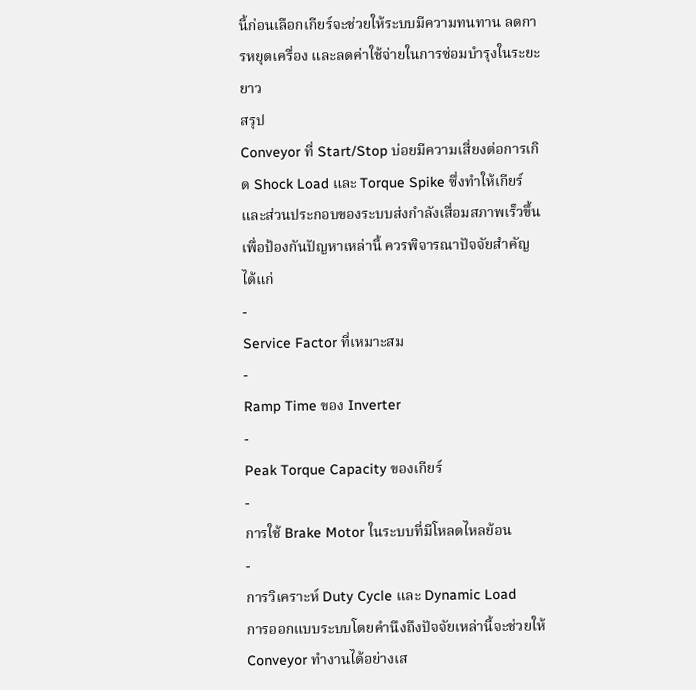นี้ก่อนเลือกเกียร์จะช่วยให้ระบบมีความทนทาน ลดการหยุดเครื่อง และลดค่าใช้จ่ายในการซ่อมบำรุงในระยะยาว
สรุป
Conveyor ที่ Start/Stop บ่อยมีความเสี่ยงต่อการเกิด Shock Load และ Torque Spike ซึ่งทำให้เกียร์และส่วนประกอบของระบบส่งกำลังเสื่อมสภาพเร็วขึ้น
เพื่อป้องกันปัญหาเหล่านี้ ควรพิจารณาปัจจัยสำคัญ ได้แก่
-
Service Factor ที่เหมาะสม
-
Ramp Time ของ Inverter
-
Peak Torque Capacity ของเกียร์
-
การใช้ Brake Motor ในระบบที่มีโหลดไหลย้อน
-
การวิเคราะห์ Duty Cycle และ Dynamic Load
การออกแบบระบบโดยคำนึงถึงปัจจัยเหล่านี้จะช่วยให้ Conveyor ทำงานได้อย่างเส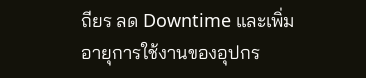ถียร ลด Downtime และเพิ่มอายุการใช้งานของอุปกร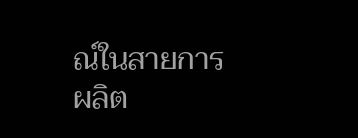ณ์ในสายการผลิต